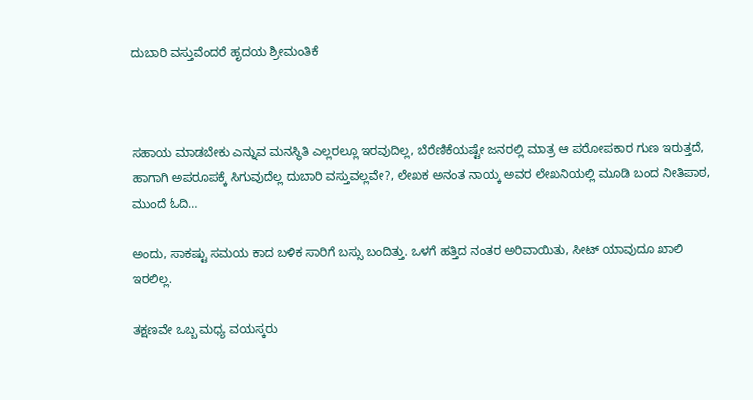ದುಬಾರಿ ವಸ್ತುವೆಂದರೆ ಹೃದಯ ಶ್ರೀಮಂತಿಕೆ



ಸಹಾಯ ಮಾಡಬೇಕು ಎನ್ನುವ ಮನಸ್ಥಿತಿ ಎಲ್ಲರಲ್ಲೂ ಇರವುದಿಲ್ಲ, ಬೆರೆಣಿಕೆಯಷ್ಟೇ ಜನರಲ್ಲಿ ಮಾತ್ರ ಆ ಪರೋಪಕಾರ ಗುಣ ಇರುತ್ತದೆ, ಹಾಗಾಗಿ ಅಪರೂಪಕ್ಕೆ ಸಿಗುವುದೆಲ್ಲ ದುಬಾರಿ ವಸ್ತುವಲ್ಲವೇ?, ಲೇಖಕ ಅನಂತ ನಾಯ್ಕ ಅವರ ಲೇಖನಿಯಲ್ಲಿ ಮೂಡಿ ಬಂದ ನೀತಿಪಾಠ, ಮುಂದೆ ಓದಿ…

ಅಂದು, ಸಾಕಷ್ಟು ಸಮಯ ಕಾದ ಬಳಿಕ ಸಾರಿಗೆ ಬಸ್ಸು ಬಂದಿತ್ತು. ಒಳಗೆ ಹತ್ತಿದ ನಂತರ ಅರಿವಾಯಿತು, ಸೀಟ್ ಯಾವುದೂ ಖಾಲಿ ಇರಲಿಲ್ಲ.

ತಕ್ಷಣವೇ ಒಬ್ಬ ಮಧ್ಯ ವಯಸ್ಕರು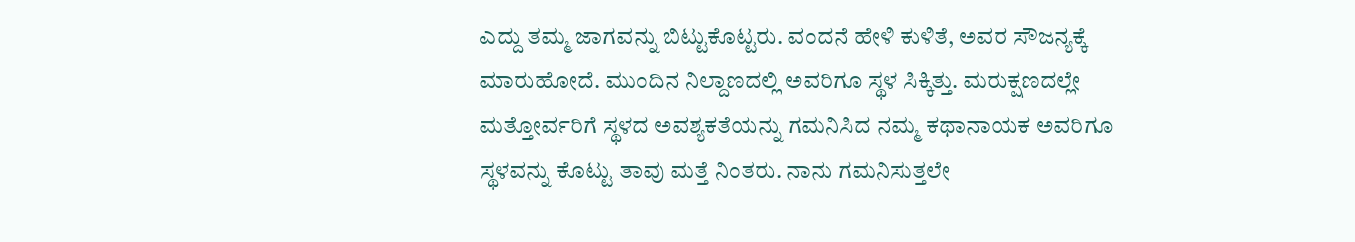ಎದ್ದು ತಮ್ಮ ಜಾಗವನ್ನು ಬಿಟ್ಟುಕೊಟ್ಟರು. ವಂದನೆ ಹೇಳಿ ಕುಳಿತೆ, ಅವರ ಸೌಜನ್ಯಕ್ಕೆ ಮಾರು‌‌ಹೋದೆ. ಮುಂದಿನ ನಿಲ್ದಾಣದಲ್ಲಿ ಅವರಿಗೂ ಸ್ಥಳ ಸಿಕ್ಕಿತ್ತು. ಮರುಕ್ಷಣದಲ್ಲೇ ಮತ್ತೋರ್ವರಿಗೆ ಸ್ಥಳದ ಅವಶ್ಯಕತೆಯನ್ನು ಗಮನಿಸಿದ ನಮ್ಮ ಕಥಾನಾಯಕ ಅವರಿಗೂ ಸ್ಥಳವನ್ನು ಕೊಟ್ಟು ತಾವು ಮತ್ತೆ ನಿಂತರು. ನಾನು ಗಮನಿಸುತ್ತಲೇ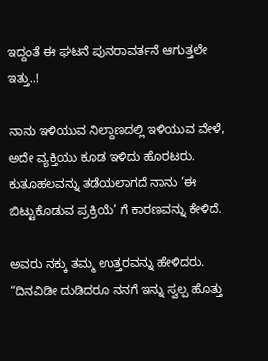ಇದ್ದಂತೆ ಈ ಘಟನೆ ಪುನರಾವರ್ತನೆ ಆಗುತ್ತಲೇ ಇತ್ತು..!

ನಾನು ಇಳಿಯುವ ನಿಲ್ದಾಣದಲ್ಲಿ ಇಳಿಯುವ ವೇಳೆ, ಅದೇ ವ್ಯಕ್ತಿಯು ಕೂಡ ಇಳಿದು ಹೊರಟರು. ಕುತೂಹಲವನ್ನು ತಡೆಯಲಾಗದೆ ನಾನು ‘ಈ ಬಿಟ್ಟುಕೊಡುವ ಪ್ರಕ್ರಿಯೆ’ ಗೆ ಕಾರಣವನ್ನು ಕೇಳಿದೆ.

ಅವರು ನಕ್ಕು ತಮ್ಮ ಉತ್ತರವನ್ನು ಹೇಳಿದರು. “ದಿನವಿಡೀ ದುಡಿದರೂ ನನಗೆ ಇನ್ನು ಸ್ವಲ್ಪ ಹೊತ್ತು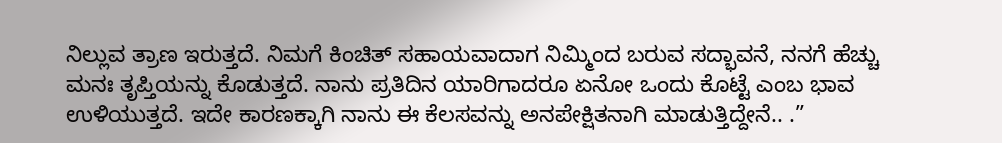ನಿಲ್ಲುವ ತ್ರಾಣ ಇರುತ್ತದೆ. ನಿಮಗೆ ಕಿಂಚಿತ್ ಸಹಾಯವಾದಾಗ ನಿಮ್ಮಿಂದ ಬರುವ ಸದ್ಭಾವನೆ, ನನಗೆ ಹೆಚ್ಚು ಮನಃ ತೃಪ್ತಿಯನ್ನು ಕೊಡುತ್ತದೆ. ನಾನು ಪ್ರತಿದಿನ ಯಾರಿಗಾದರೂ ಏನೋ ಒಂದು ಕೊಟ್ಟೆ ಎಂಬ ಭಾವ ಉಳಿಯುತ್ತದೆ. ಇದೇ ಕಾರಣಕ್ಕಾಗಿ ನಾನು‌ ಈ ಕೆಲಸವನ್ನು ಅನಪೇಕ್ಷಿತನಾಗಿ ಮಾಡುತ್ತಿದ್ದೇನೆ.. .”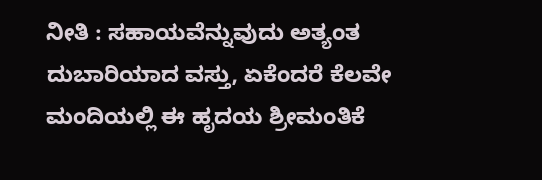ನೀತಿ : ಸಹಾಯವೆನ್ನುವುದು ಅತ್ಯಂತ ದುಬಾರಿಯಾದ ವಸ್ತು, ಏಕೆಂದರೆ ಕೆಲವೇ ಮಂದಿಯಲ್ಲಿ ಈ ಹೃದಯ ಶ್ರೀಮಂತಿಕೆ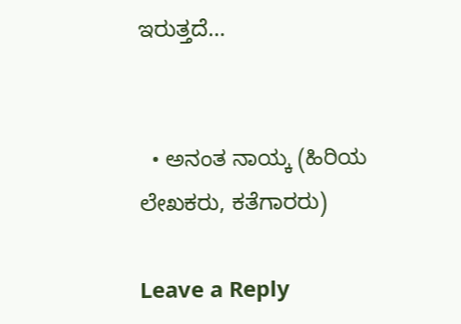ಇರುತ್ತದೆ‌…


  • ಅನಂತ ನಾಯ್ಕ (ಹಿರಿಯ ಲೇಖಕರು, ಕತೆಗಾರರು)

Leave a Reply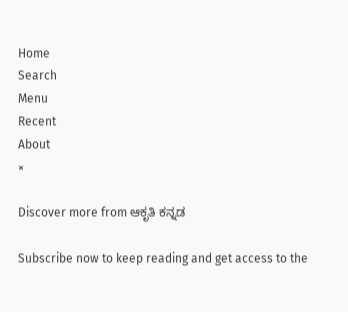Home
Search
Menu
Recent
About
×

Discover more from ಆಕೃತಿ ಕನ್ನಡ

Subscribe now to keep reading and get access to the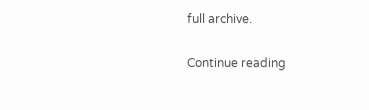full archive.

Continue reading